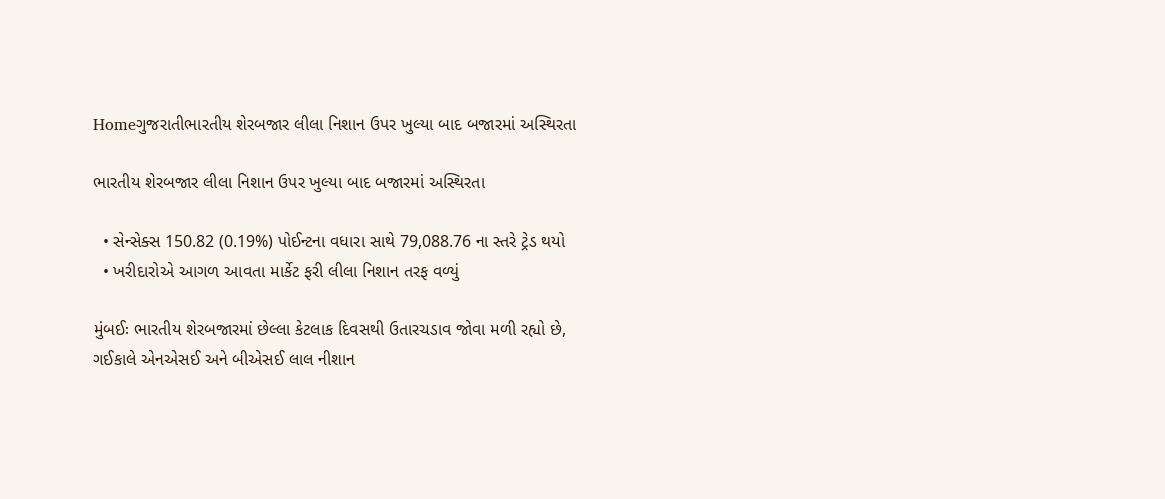Homeગુજરાતીભારતીય શેરબજાર લીલા નિશાન ઉપર ખુલ્યા બાદ બજારમાં અસ્થિરતા

ભારતીય શેરબજાર લીલા નિશાન ઉપર ખુલ્યા બાદ બજારમાં અસ્થિરતા

  • સેન્સેક્સ 150.82 (0.19%) પોઈન્ટના વધારા સાથે 79,088.76 ના સ્તરે ટ્રેડ થયો
  • ખરીદારોએ આગળ આવતા માર્કેટ ફરી લીલા નિશાન તરફ વળ્યું

મુંબઈઃ ભારતીય શેરબજારમાં છેલ્લા કેટલાક દિવસથી ઉતારચડાવ જોવા મળી રહ્યો છે, ગઈકાલે એનએસઈ અને બીએસઈ લાલ નીશાન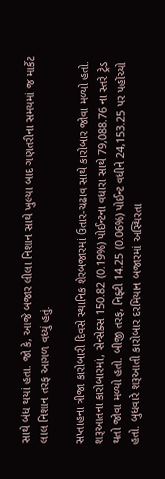સાથે બંધ થયાં હતા. જો કે, આજે બજાર લીલા નિશાન સાથે ખુલ્યા બાદ ગણતરીના સમયમાં જ માર્કેટ લાલ નિશાન તરફ આગળ વધ્યું હતું.

સપ્તાહના ત્રીજા કારોબારી દિવસે સ્થાનિક શેરબજારમાં ઉતાર-ચઢાવ સાથે કારોબાર જોવા મળ્યો હતો. શરૂઆતના કારોબારમાં, સેન્સેક્સ 150.82 (0.19%) પોઈન્ટના વધારા સાથે 79,088.76 ના સ્તરે ટ્રેડ થતો જોવા મળ્યો હતો. બીજી તરફ, નિફ્ટી 14.25 (0.06%) પોઈન્ટ વધીને 24,153.25 પર પહોંચ્યો હતો. બુધવારે શરૂઆતી કારોબાર દરમિયાન બજારમાં અસ્થિરતા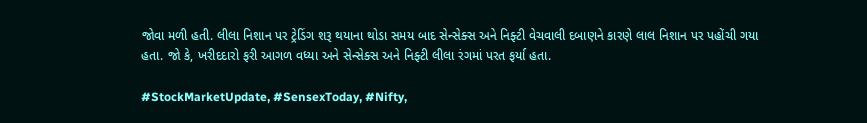જોવા મળી હતી. લીલા નિશાન પર ટ્રેડિંગ શરૂ થયાના થોડા સમય બાદ સેન્સેક્સ અને નિફ્ટી વેચવાલી દબાણને કારણે લાલ નિશાન પર પહોંચી ગયા હતા. જો કે, ખરીદદારો ફરી આગળ વધ્યા અને સેન્સેક્સ અને નિફ્ટી લીલા રંગમાં પરત ફર્યા હતા.

#StockMarketUpdate, #SensexToday, #Nifty,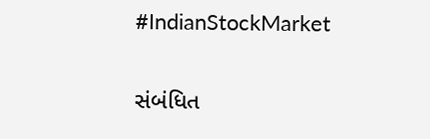#IndianStockMarket

સંબંધિત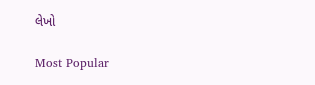લેખો

Most Popular